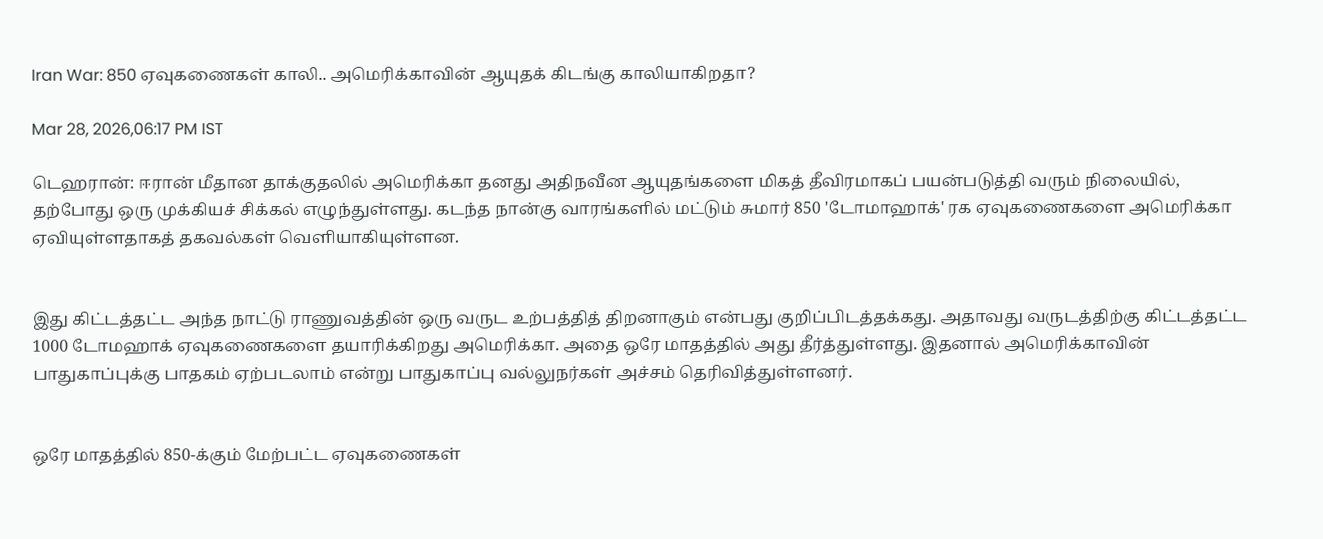Iran War: 850 ஏவுகணைகள் காலி.. அமெரிக்காவின் ஆயுதக் கிடங்கு காலியாகிறதா?

Mar 28, 2026,06:17 PM IST

டெஹரான்: ஈரான் மீதான தாக்குதலில் அமெரிக்கா தனது அதிநவீன ஆயுதங்களை மிகத் தீவிரமாகப் பயன்படுத்தி வரும் நிலையில், தற்போது ஒரு முக்கியச் சிக்கல் எழுந்துள்ளது. கடந்த நான்கு வாரங்களில் மட்டும் சுமார் 850 'டோமாஹாக்' ரக ஏவுகணைகளை அமெரிக்கா ஏவியுள்ளதாகத் தகவல்கள் வெளியாகியுள்ளன.


இது கிட்டத்தட்ட அந்த நாட்டு ராணுவத்தின் ஒரு வருட உற்பத்தித் திறனாகும் என்பது குறிப்பிடத்தக்கது. அதாவது வருடத்திற்கு கிட்டத்தட்ட 1000 டோமஹாக் ஏவுகணைகளை தயாரிக்கிறது அமெரிக்கா. அதை ஒரே மாதத்தில் அது தீர்த்துள்ளது. இதனால் அமெரிக்காவின் பாதுகாப்புக்கு பாதகம் ஏற்படலாம் என்று பாதுகாப்பு வல்லுநர்கள் அச்சம் தெரிவித்துள்ளனர்.


ஒரே மாதத்தில் 850-க்கும் மேற்பட்ட ஏவுகணைகள்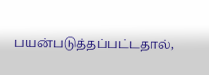பயன்படுத்தப்பட்டதால்,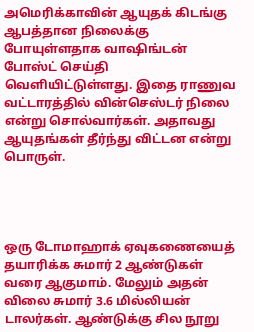அமெரிக்காவின் ஆயுதக் கிடங்கு ஆபத்தான நிலைக்கு போயுள்ளதாக வாஷிங்டன் போஸ்ட் செய்தி வெளியிட்டுள்ளது. இதை ராணுவ வட்டாரத்தில் வின்செஸ்டர் நிலை என்று சொல்வார்கள். அதாவது ஆயுதங்கள் தீர்ந்து விட்டன என்று பொருள்.




ஒரு டோமாஹாக் ஏவுகணையைத் தயாரிக்க சுமார் 2 ஆண்டுகள் வரை ஆகுமாம். மேலும் அதன் விலை சுமார் 3.6 மில்லியன் டாலர்கள். ஆண்டுக்கு சில நூறு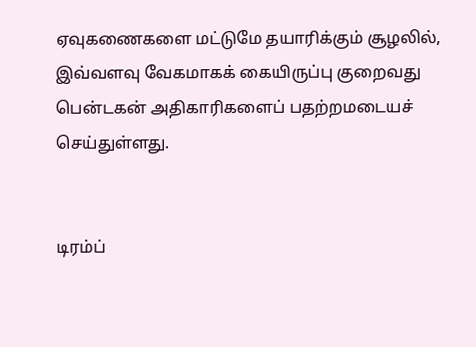ஏவுகணைகளை மட்டுமே தயாரிக்கும் சூழலில், இவ்வளவு வேகமாகக் கையிருப்பு குறைவது பென்டகன் அதிகாரிகளைப் பதற்றமடையச் செய்துள்ளது.


டிரம்ப்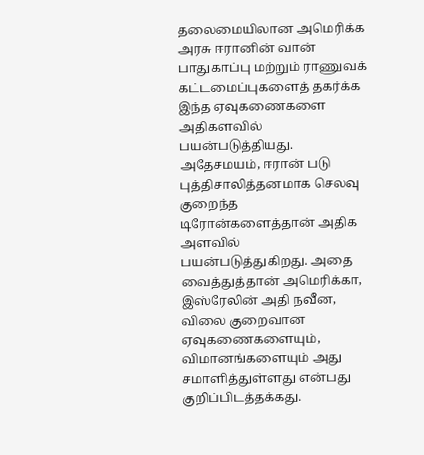தலைமையிலான அமெரிக்க அரசு ஈரானின் வான் பாதுகாப்பு மற்றும் ராணுவக் கட்டமைப்புகளைத் தகர்க்க இந்த ஏவுகணைகளை அதிகளவில் பயன்படுத்தியது. அதேசமயம், ஈரான் படு புத்திசாலித்தனமாக செலவு குறைந்த டிரோன்களைத்தான் அதிக அளவில் பயன்படுத்துகிறது. அதை வைத்துத்தான் அமெரிக்கா, இஸ்ரேலின் அதி நவீன, விலை குறைவான ஏவுகணைகளையும், விமானங்களையும் அது சமாளித்துள்ளது என்பது குறிப்பிடத்தக்கது.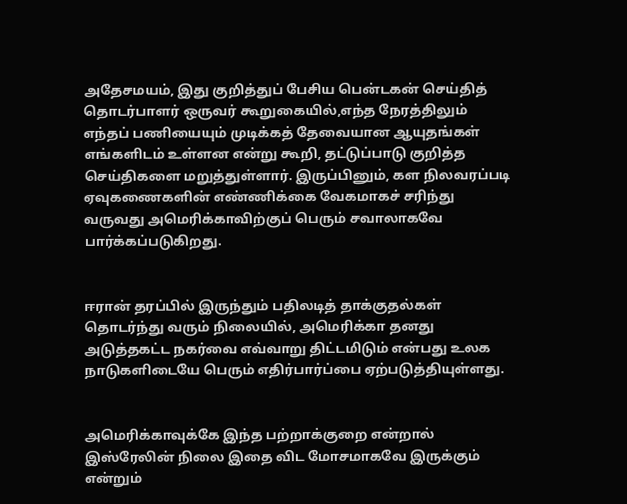அதேசமயம், இது குறித்துப் பேசிய பென்டகன் செய்தித் தொடர்பாளர் ஒருவர் கூறுகையில்,எந்த நேரத்திலும் எந்தப் பணியையும் முடிக்கத் தேவையான ஆயுதங்கள் எங்களிடம் உள்ளன என்று கூறி, தட்டுப்பாடு குறித்த செய்திகளை மறுத்துள்ளார். இருப்பினும், கள நிலவரப்படி ஏவுகணைகளின் எண்ணிக்கை வேகமாகச் சரிந்து வருவது அமெரிக்காவிற்குப் பெரும் சவாலாகவே பார்க்கப்படுகிறது.


ஈரான் தரப்பில் இருந்தும் பதிலடித் தாக்குதல்கள் தொடர்ந்து வரும் நிலையில், அமெரிக்கா தனது அடுத்தகட்ட நகர்வை எவ்வாறு திட்டமிடும் என்பது உலக நாடுகளிடையே பெரும் எதிர்பார்ப்பை ஏற்படுத்தியுள்ளது.


அமெரிக்காவுக்கே இந்த பற்றாக்குறை என்றால் இஸ்ரேலின் நிலை இதை விட மோசமாகவே இருக்கும் என்றும்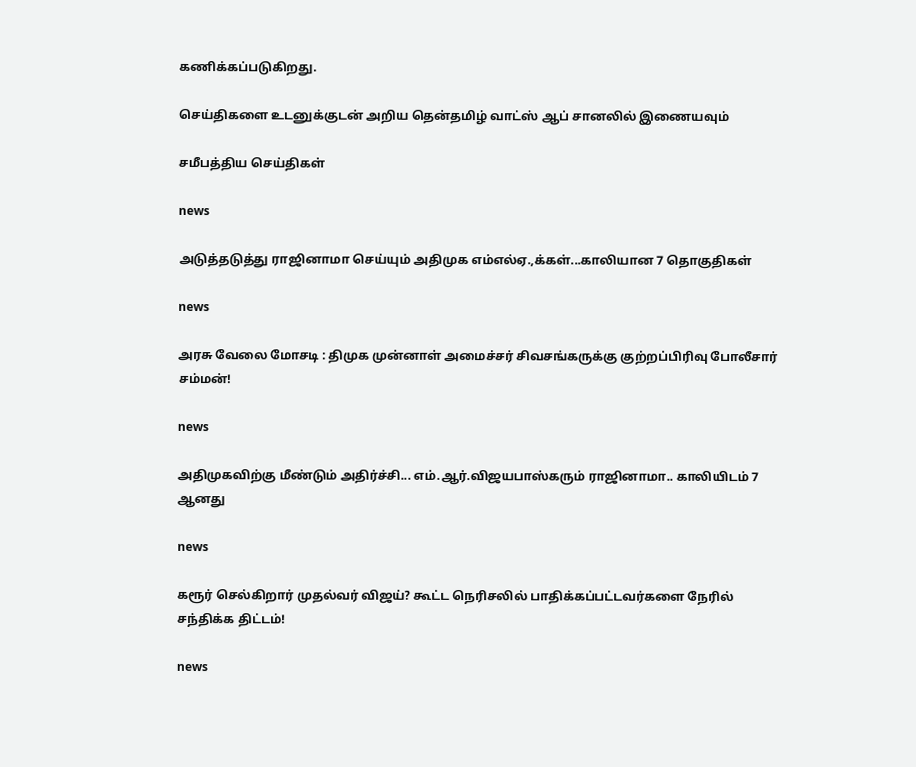கணிக்கப்படுகிறது.

செய்திகளை உடனுக்குடன் அறிய தென்தமிழ் வாட்ஸ் ஆப் சானலில் இணையவும்

சமீபத்திய செய்திகள்

news

அடுத்தடுத்து ராஜினாமா செய்யும் அதிமுக எம்எல்ஏ.,க்கள்...காலியான 7 தொகுதிகள்

news

அரசு வேலை மோசடி : திமுக முன்னாள் அமைச்சர் சிவசங்கருக்கு குற்றப்பிரிவு போலீசார் சம்மன்!

news

அதிமுகவிற்கு மீண்டும் அதிர்ச்சி... எம்.ஆர்.விஜயபாஸ்கரும் ராஜினாமா.. காலியிடம் 7 ஆனது

news

கரூர் செல்கிறார் முதல்வர் விஜய்? கூட்ட நெரிசலில் பாதிக்கப்பட்டவர்களை நேரில் சந்திக்க திட்டம்!

news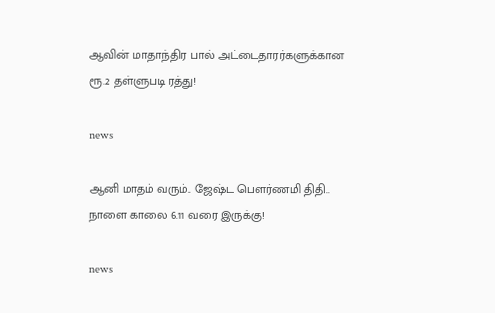ஆவின் மாதாந்திர பால் அட்டைதாரர்களுக்கான ரூ.2 தள்ளுபடி ரத்து!

news

ஆனி மாதம் வரும்.. ஜேஷ்ட பெளர்ணமி திதி.. நாளை காலை 6.11 வரை இருக்கு!

news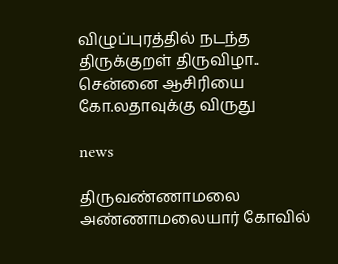விழுப்புரத்தில் நடந்த திருக்குறள் திருவிழா.. சென்னை ஆசிரியை கோ.லதாவுக்கு விருது

news

திருவண்ணாமலை அண்ணாமலையார் கோவில்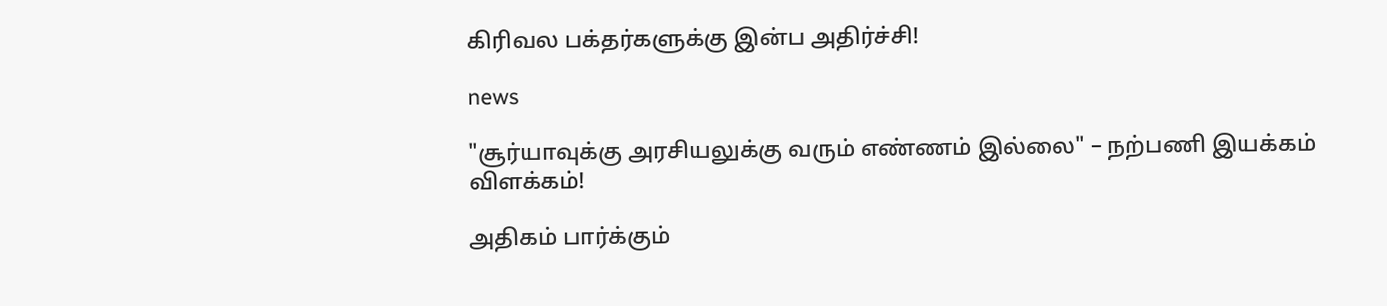கிரிவல பக்தர்களுக்கு இன்ப அதிர்ச்சி!

news

"சூர்யாவுக்கு அரசியலுக்கு வரும் எண்ணம் இல்லை" – நற்பணி இயக்கம் விளக்கம்!

அதிகம் பார்க்கும்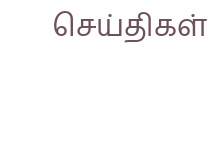செய்திகள்